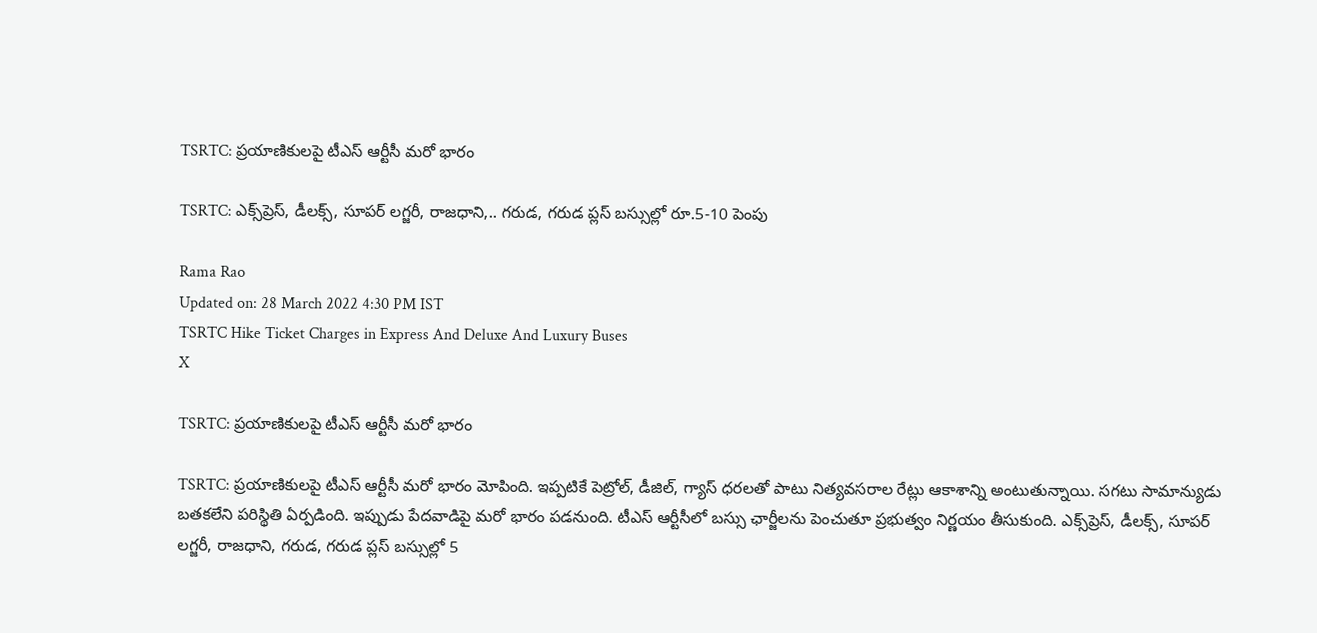TSRTC: ప్రయాణికులపై టీఎస్‌ ఆర్టీసీ మరో భారం

TSRTC: ఎక్స్‌ప్రెస్‌, డీలక్స్‌, సూపర్‌ లగ్జరీ, రాజధాని,.. గరుడ, గరుడ ప్లస్‌ బస్సుల్లో రూ.5-10 పెంపు

Rama Rao
Updated on: 28 March 2022 4:30 PM IST
TSRTC Hike Ticket Charges in Express And Deluxe And Luxury Buses
X

TSRTC: ప్రయాణికులపై టీఎస్‌ ఆర్టీసీ మరో భారం

TSRTC: ప్రయాణికులపై టీఎస్‌ ఆర్టీసీ మరో భారం మోపింది. ఇప్పటికే పెట్రోల్‌, డీజిల్‌, గ్యాస్‌ ధరలతో పాటు నిత్యవసరాల రేట్లు ఆకాశాన్ని అంటుతున్నాయి. సగటు సామాన్యుడు బతకలేని పరిస్థితి ఏర్పడింది. ఇప్పుడు పేదవాడిపై మరో భారం పడనుంది. టీఎస్‌ ఆర్టీసీలో బస్సు ఛార్జీలను పెంచుతూ ప్రభుత్వం నిర్ణయం తీసుకుంది. ఎక్స్‌ప్రెస్‌, డీలక్స్‌, సూపర్‌ లగ్జరీ, రాజధాని, గరుడ, గరుడ ప్లస్‌ బస్సుల్లో 5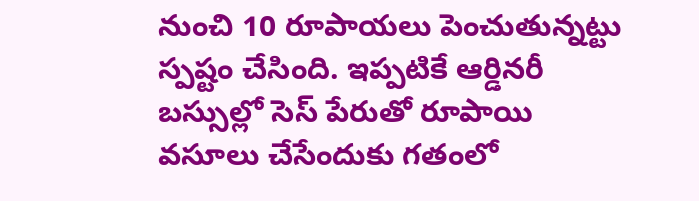నుంచి 10 రూపాయలు పెంచుతున్నట్టు స్పష్టం చేసింది. ఇప్పటికే ఆర్డినరీ బస్సుల్లో సెస్‌ పేరుతో రూపాయి వసూలు చేసేందుకు గతంలో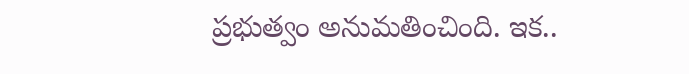ప్రభుత్వం అనుమతించింది. ఇక..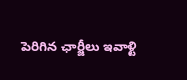పెరిగిన ఛార్జీలు ఇవాళ్టి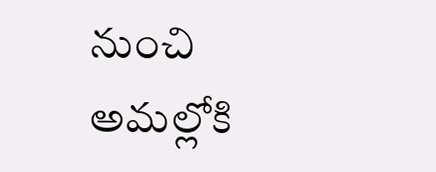నుంచి అమల్లోకి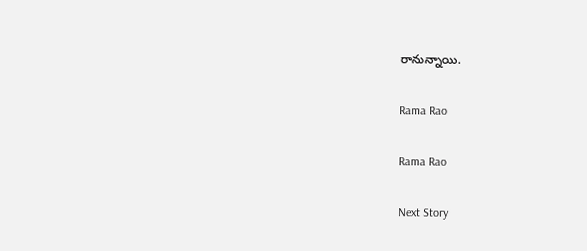రానున్నాయి.

Rama Rao

Rama Rao

Next Story